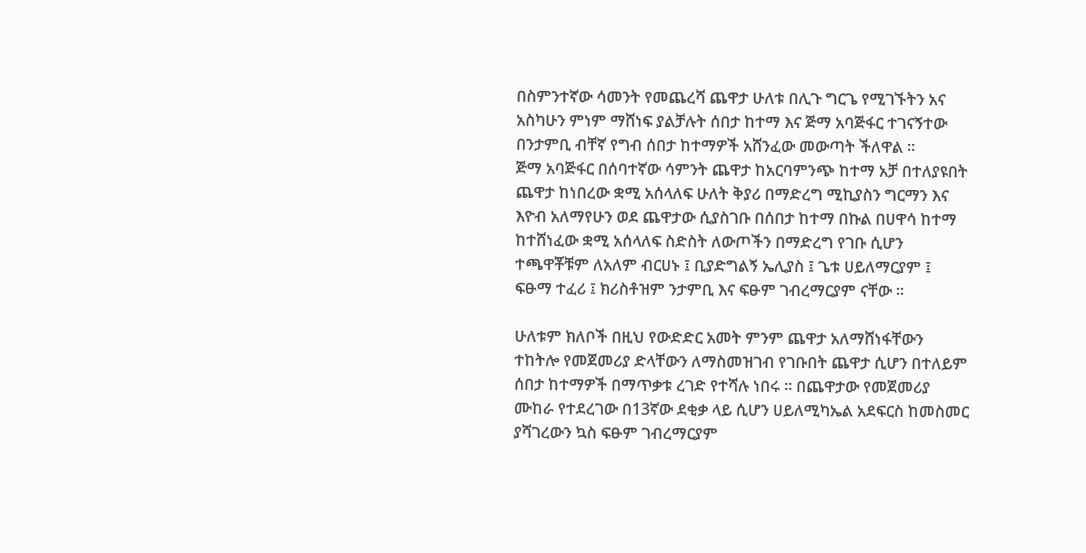በስምንተኛው ሳመንት የመጨረሻ ጨዋታ ሁለቱ በሊጉ ግርጌ የሚገኙትን አና አስካሁን ምነም ማሸነፍ ያልቻሉት ሰበታ ከተማ እና ጅማ አባጅፋር ተገናኝተው በንታምቢ ብቸኛ የግብ ሰበታ ከተማዎች አሸንፈው መውጣት ችለዋል ።
ጅማ አባጅፋር በሰባተኛው ሳምንት ጨዋታ ከአርባምንጭ ከተማ አቻ በተለያዩበት ጨዋታ ከነበረው ቋሚ አሰላለፍ ሁለት ቅያሪ በማድረግ ሚኪያስን ግርማን እና እዮብ አለማየሁን ወደ ጨዋታው ሲያስገቡ በሰበታ ከተማ በኩል በሀዋሳ ከተማ ከተሸነፈው ቋሚ አሰላለፍ ስድስት ለውጦችን በማድረግ የገቡ ሲሆን ተጫዋቾቹም ለአለም ብርሀኑ ፤ ቢያድግልኝ ኤሊያስ ፤ ጌቱ ሀይለማርያም ፤ ፍፁማ ተፈሪ ፤ ክሪስቶዝም ንታምቢ እና ፍፁም ገብረማርያም ናቸው ።

ሁለቱም ክለቦች በዚህ የውድድር አመት ምንም ጨዋታ አለማሸነፋቸውን ተከትሎ የመጀመሪያ ድላቸውን ለማስመዝገብ የገቡበት ጨዋታ ሲሆን በተለይም ሰበታ ከተማዎች በማጥቃቱ ረገድ የተሻሉ ነበሩ ። በጨዋታው የመጀመሪያ ሙከራ የተደረገው በ13ኛው ደቂቃ ላይ ሲሆን ሀይለሚካኤል አደፍርስ ከመስመር ያሻገረውን ኳስ ፍፁም ገብረማርያም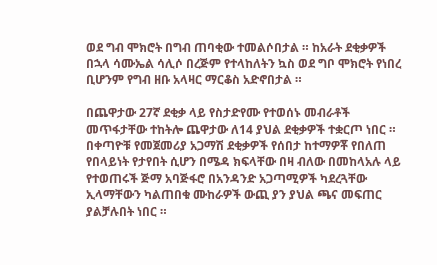ወደ ግብ ሞክሮት በግብ ጠባቂው ተመልሶበታል ። ከአራት ደቂቃዎች በኋላ ሳሙኤል ሳሊሶ በረጅም የተላከለትን ኳስ ወደ ግቦ ሞክሮት የነበረ ቢሆንም የግብ ዘቡ አላዛር ማርቆስ አድኖበታል ።

በጨዋታው 27ኛ ደቂቃ ላይ የስታድየሙ የተወሰኑ መብራቶች መጥፋታቸው ተከትሎ ጨዋታው ለ14 ያህል ደቂቃዎች ተቋርጦ ነበር ። በቀጣዮቹ የመጀመሪያ አጋማሽ ደቂቃዎች የሰበታ ከተማዎቾ የበለጠ የበላይነት የታየበት ሲሆን በሜዳ ክፍላቸው በዛ ብለው በመከላአሉ ላይ የተወጠሩች ጅማ አባጅፋሮ በአንዳንድ አጋጣሚዎች ካደረጓቸው ኢላማቸውን ካልጠበቁ ሙከራዎች ውጪ ያን ያህል ጫና መፍጠር ያልቻሉበት ነበር ።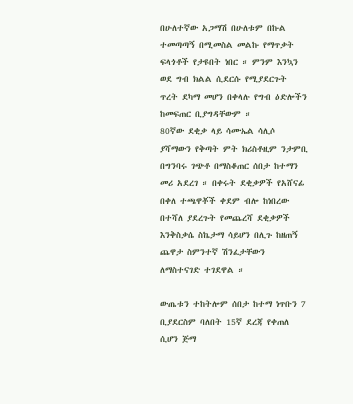በሁለተኛው አጋማሽ በሁለቱም በኩል ተመጣጣኝ በሚመስል መልኩ የማጥቃት ፍላጎቶች የታዩበት ነበር ። ምንም እንኳን ወደ ግብ ክልል ሲደርሱ የሚያደርጉት ጥረት ደካማ መሆን በቀላሉ የግብ ዕድሎችን ከመፍጠር ቢያግዳቸውም ።
80ኛው ደቂቃ ላይ ሳሙኤል ሳሊሶ ያሻማውን የቅጣት ምት ክሪስቶዚም ንታምቢ በግንባሩ ገጭቶ በማስቆጠር ሰበታ ከተማን መሪ አደረገ ። በቀሩት ደቂቃዎች የአሸናፊ በቀለ ተጫዋቾች ቀደም ብሎ ከነበረው በተሻለ ያደረጉት የመጨረሻ ደቂቃዎች እንቅስቃሴ ስኬታማ ሳይሆን በሊጉ ከዘጠኝ ጨዋታ ስምንተኛ ሽንፈታቸውን ለማስተናገድ ተገደዋል ።

ውጤቱን ተከትሎም ሰበታ ከተማ ነጥቡን 7 ቢያደርስም ባለበት 15ኛ ደረጃ የቀጠለ ሲሆን ጅማ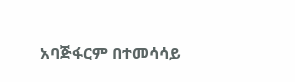አባጅፋርም በተመሳሳይ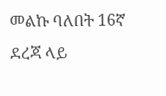መልኩ ባለበት 16ኛ ደረጃ ላይ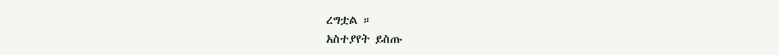ረግቷል ።
አስተያየት ይስጡ